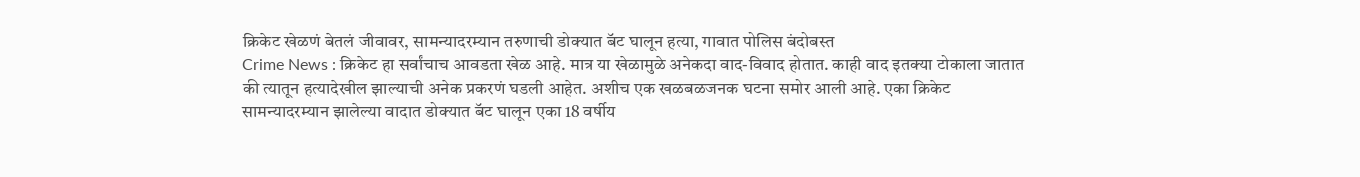क्रिकेट खेळणं बेतलं जीवावर, सामन्यादरम्यान तरुणाची डोक्यात बॅट घालून हत्या, गावात पोलिस बंदोबस्त
Crime News : क्रिकेट हा सर्वांचाच आवडता खेळ आहे. मात्र या खेळामुळे अनेकदा वाद-विवाद होतात. काही वाद इतक्या टोकाला जातात की त्यातून हत्यादेखील झाल्याची अनेक प्रकरणं घडली आहेत. अशीच एक खळबळजनक घटना समोर आली आहे. एका क्रिकेट सामन्यादरम्यान झालेल्या वादात डोक्यात बॅट घालून एका 18 वर्षीय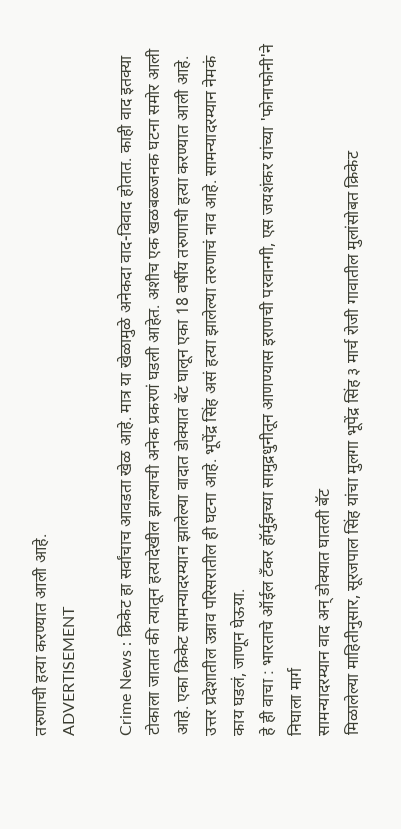तरुणाची हत्या करण्यात आली आहे.
ADVERTISEMENT

Crime News : क्रिकेट हा सर्वांचाच आवडता खेळ आहे. मात्र या खेळामुळे अनेकदा वाद-विवाद होतात. काही वाद इतक्या टोकाला जातात की त्यातून हत्यादेखील झाल्याची अनेक प्रकरणं घडली आहेत. अशीच एक खळबळजनक घटना समोर आली आहे. एका क्रिकेट सामन्यादरम्यान झालेल्या वादात डोक्यात बॅट घालून एका 18 वर्षीय तरुणाची हत्या करण्यात आली आहे. उत्तर प्रदेशातील उन्नाव परिसरातील ही घटना आहे. भूपेंद्र सिंह असं हत्या झालेल्या तरुणाचं नाव आहे. सामन्यादरम्यान नेमकं काय घडलं, जाणून घेऊया.
हे ही वाचा : भारताचे ऑईल टँकर हॉर्मुझच्या सामुद्रधुनीतून आणण्यास इराणची परवानगी, एस जयशंकर यांच्या 'फोनाफोनी'ने निघाला मार्ग
सामन्यादरम्यान वाद अन् डोक्यात घातली बॅट
मिळालेल्या माहितीनुसार, सूरजपाल सिंह यांचा मुलगा भूपेंद्र सिंह ३ मार्च रोजी गावातील मुलांसोबत क्रिकेट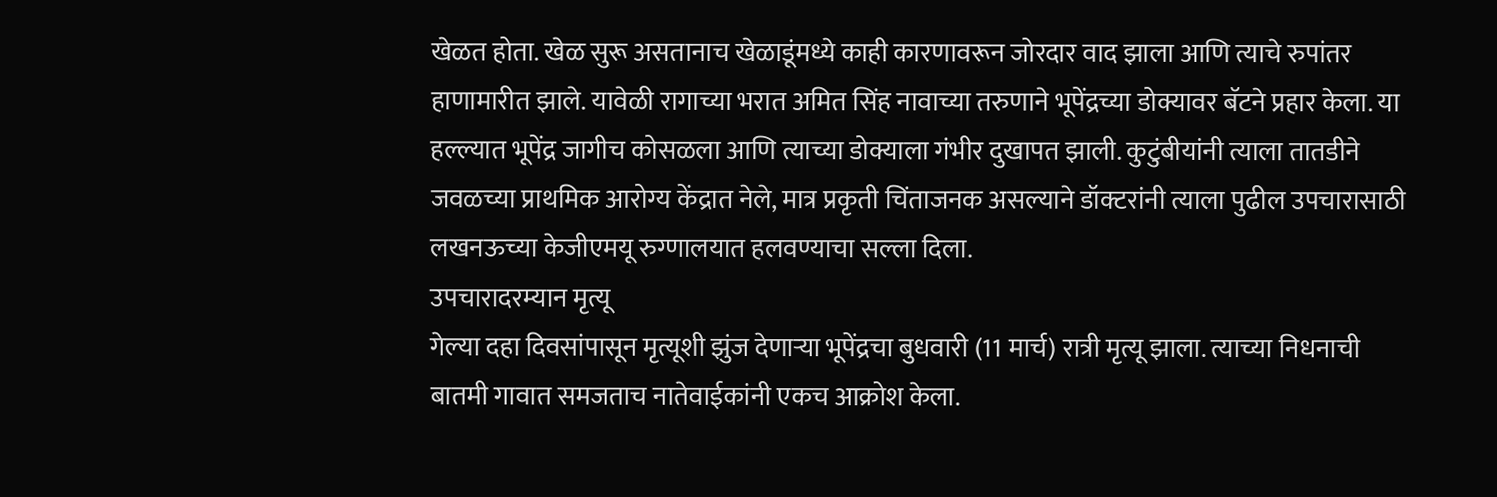खेळत होता. खेळ सुरू असतानाच खेळाडूंमध्ये काही कारणावरून जोरदार वाद झाला आणि त्याचे रुपांतर हाणामारीत झाले. यावेळी रागाच्या भरात अमित सिंह नावाच्या तरुणाने भूपेंद्रच्या डोक्यावर बॅटने प्रहार केला. या हल्ल्यात भूपेंद्र जागीच कोसळला आणि त्याच्या डोक्याला गंभीर दुखापत झाली. कुटुंबीयांनी त्याला तातडीने जवळच्या प्राथमिक आरोग्य केंद्रात नेले, मात्र प्रकृती चिंताजनक असल्याने डॉक्टरांनी त्याला पुढील उपचारासाठी लखनऊच्या केजीएमयू रुग्णालयात हलवण्याचा सल्ला दिला.
उपचारादरम्यान मृत्यू
गेल्या दहा दिवसांपासून मृत्यूशी झुंज देणाऱ्या भूपेंद्रचा बुधवारी (11 मार्च) रात्री मृत्यू झाला. त्याच्या निधनाची बातमी गावात समजताच नातेवाईकांनी एकच आक्रोश केला.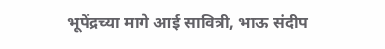भूपेंद्रच्या मागे आई सावित्री, भाऊ संदीप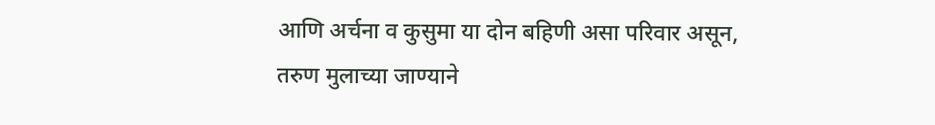आणि अर्चना व कुसुमा या दोन बहिणी असा परिवार असून, तरुण मुलाच्या जाण्याने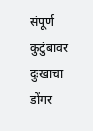संपूर्ण कुटुंबावर दुःखाचा डोंगर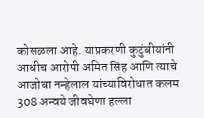कोसळला आहे. याप्रकरणी कुटुंबीयांनी आधीच आरोपी अमित सिंह आणि त्याचे आजोबा नन्हेलाल यांच्याविरोधात कलम 308 अन्वये जीवघेणा हल्ला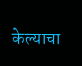केल्याचा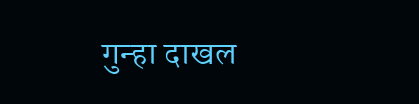गुन्हा दाखल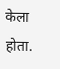केला होता.